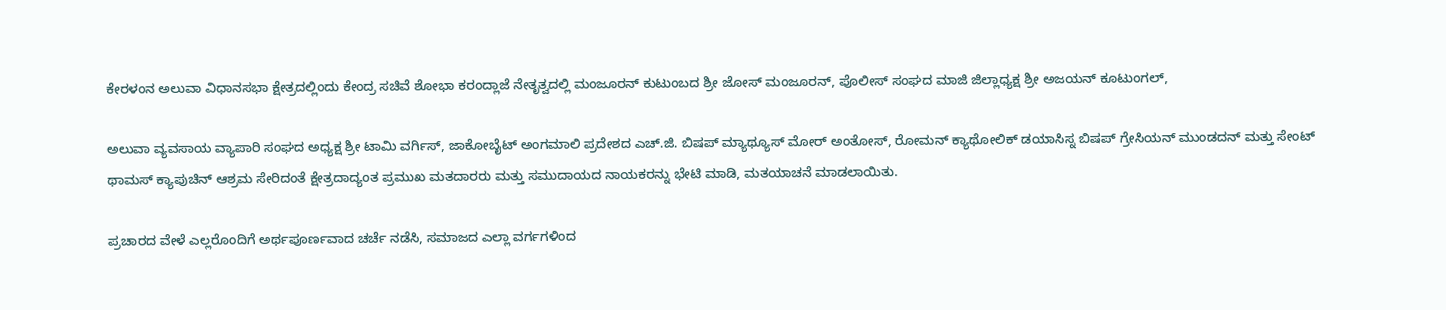ಕೇರಳಂನ ಅಲುವಾ ವಿಧಾನಸಭಾ ಕ್ಷೇತ್ರದಲ್ಲಿಂದು ಕೇಂದ್ರ ಸಚಿವೆ ಶೋಭಾ ಕರಂದ್ಲಾಜೆ ನೇತೃತ್ವದಲ್ಲಿ ಮಂಜೂರನ್ ಕುಟುಂಬದ ಶ್ರೀ ಜೋಸ್ ಮಂಜೂರನ್, ಪೊಲೀಸ್ ಸಂಘದ ಮಾಜಿ ಜಿಲ್ಲಾಧ್ಯಕ್ಷ ಶ್ರೀ ಅಜಯನ್ ಕೂಟುಂಗಲ್,

ಅಲುವಾ ವ್ಯವಸಾಯ ವ್ಯಾಪಾರಿ ಸಂಘದ ಅಧ್ಯಕ್ಷ ಶ್ರೀ ಟಾಮಿ ವರ್ಗಿಸ್, ಜಾಕೋಬೈಟ್ ಅಂಗಮಾಲಿ ಪ್ರದೇಶದ ಎಚ್.ಜಿ. ಬಿಷಪ್ ಮ್ಯಾಥ್ಯೂಸ್ ಮೋರ್ ಅಂತೋಸ್, ರೋಮನ್ ಕ್ಯಾಥೋಲಿಕ್ ಡಯಾಸಿಸ್ನ ಬಿಷಪ್ ಗ್ರೇಸಿಯನ್ ಮುಂಡದನ್ ಮತ್ತು ಸೇಂಟ್ ಥಾಮಸ್ ಕ್ಯಾಪುಚಿನ್ ಆಶ್ರಮ ಸೇರಿದಂತೆ ಕ್ಷೇತ್ರದಾದ್ಯಂತ ಪ್ರಮುಖ ಮತದಾರರು ಮತ್ತು ಸಮುದಾಯದ ನಾಯಕರನ್ನು ಭೇಟಿ ಮಾಡಿ, ಮತಯಾಚನೆ ಮಾಡಲಾಯಿತು.

ಪ್ರಚಾರದ ವೇಳೆ ಎಲ್ಲರೊಂದಿಗೆ ಅರ್ಥಪೂರ್ಣವಾದ ಚರ್ಚೆ ನಡೆಸಿ, ಸಮಾಜದ ಎಲ್ಲಾ ವರ್ಗಗಳಿಂದ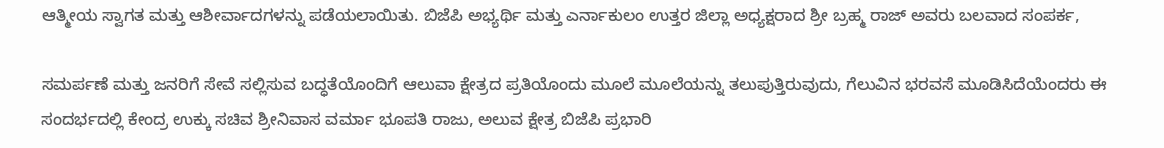ಆತ್ಮೀಯ ಸ್ವಾಗತ ಮತ್ತು ಆಶೀರ್ವಾದಗಳನ್ನು ಪಡೆಯಲಾಯಿತು. ಬಿಜೆಪಿ ಅಭ್ಯರ್ಥಿ ಮತ್ತು ಎರ್ನಾಕುಲಂ ಉತ್ತರ ಜಿಲ್ಲಾ ಅಧ್ಯಕ್ಷರಾದ ಶ್ರೀ ಬ್ರಹ್ಮ ರಾಜ್ ಅವರು ಬಲವಾದ ಸಂಪರ್ಕ,

ಸಮರ್ಪಣೆ ಮತ್ತು ಜನರಿಗೆ ಸೇವೆ ಸಲ್ಲಿಸುವ ಬದ್ಧತೆಯೊಂದಿಗೆ ಆಲುವಾ ಕ್ಷೇತ್ರದ ಪ್ರತಿಯೊಂದು ಮೂಲೆ ಮೂಲೆಯನ್ನು ತಲುಪುತ್ತಿರುವುದು, ಗೆಲುವಿನ ಭರವಸೆ ಮೂಡಿಸಿದೆಯೆಂದರು ಈ ಸಂದರ್ಭದಲ್ಲಿ ಕೇಂದ್ರ ಉಕ್ಕು ಸಚಿವ ಶ್ರೀನಿವಾಸ ವರ್ಮಾ ಭೂಪತಿ ರಾಜು, ಅಲುವ ಕ್ಷೇತ್ರ ಬಿಜೆಪಿ ಪ್ರಭಾರಿ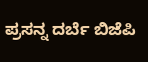ಪ್ರಸನ್ನ ದರ್ಬೆ ಬಿಜೆಪಿ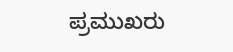ಪ್ರಮುಖರು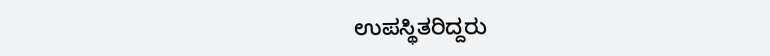ಉಪಸ್ಥಿತರಿದ್ದರು